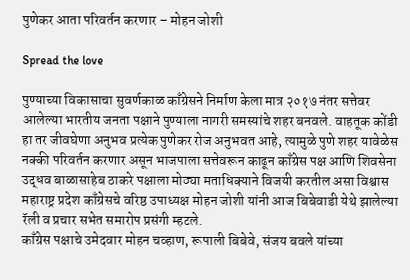पुणेकर आता परिवर्तन करणार – मोहन जोशी

Spread the love

पुण्याच्या विकासाचा सुवर्णकाळ काँग्रेसने निर्माण केला मात्र २०१७ नंतर सत्तेवर आलेल्या भारतीय जनता पक्षाने पुण्याला नागरी समस्यांचे शहर बनवले. वाहतूक कोंडी हा तर जीवघेणा अनुभव प्रत्येक पुणेकर रोज अनुभवत आहे, त्यामुळे पुणे शहर यावेळेस नक्की परिवर्तन करणार असून भाजपाला सत्तेवरून काढून काँग्रेस पक्ष आणि शिवसेना उद्धव बाळासाहेब ठाकरे पक्षाला मोठ्या मताधिक्याने विजयी करतील असा विश्वास महाराष्ट्र प्रदेश काँग्रेसचे वरिष्ठ उपाध्यक्ष मोहन जोशी यांनी आज बिबेवाडी येथे झालेल्या रॅली व प्रचार सभेत समारोप प्रसंगी म्हटले.
काँग्रेस पक्षाचे उमेदवार मोहन चव्हाण, रूपाली बिबेवे, संजय बवले यांच्या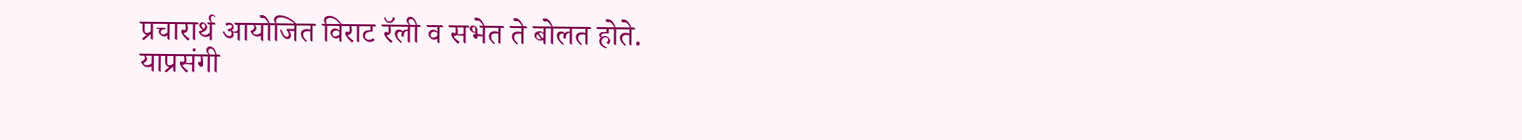प्रचारार्थ आयोजित विराट रॅली व सभेत ते बोलत होते.
याप्रसंगी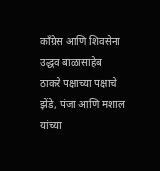काँग्रेस आणि शिवसेना उद्धव बाळासाहेब ठाकरे पक्षाच्या पक्षाचे झेंडे, पंजा आणि मशाल यांच्या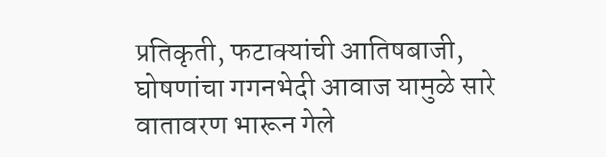प्रतिकृती, फटाक्यांची आतिषबाजी, घोषणांचा गगनभेदी आवाज यामुळे सारे वातावरण भारून गेले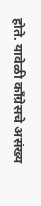होते. यावेळी काँग्रेसचे असंख्य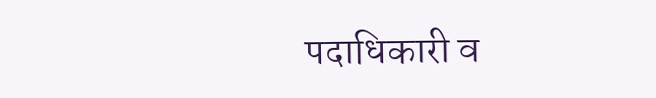पदाधिकारी व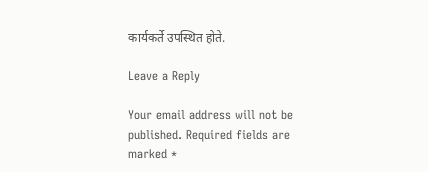कार्यकर्ते उपस्थित होते.

Leave a Reply

Your email address will not be published. Required fields are marked *